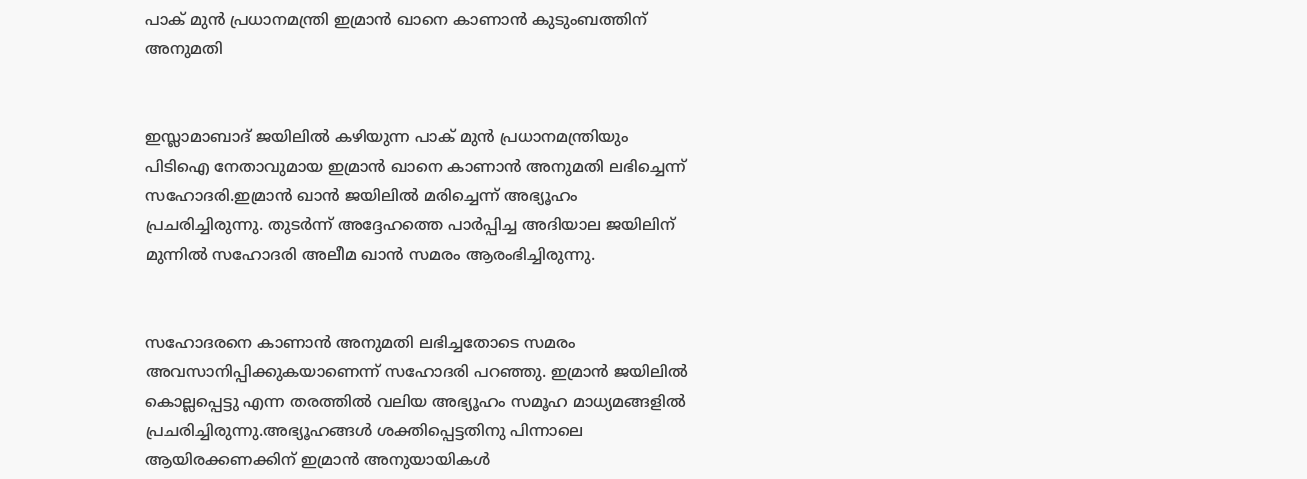പാക് മുൻ പ്രധാനമന്ത്രി ഇമ്രാൻ ഖാനെ കാണാൻ കുടുംബത്തിന് അനുമതി


ഇസ്ലാമാബാദ് ജയിലില്‍ കഴിയുന്ന പാക് മുൻ പ്രധാനമന്ത്രിയും പിടിഐ നേതാവുമായ ഇമ്രാൻ ഖാനെ കാണാൻ അനുമതി ലഭിച്ചെന്ന് സഹോദരി.ഇമ്രാൻ ഖാൻ ജയിലില്‍ മരിച്ചെന്ന് അഭ്യൂഹം പ്രചരിച്ചിരുന്നു. തുടർന്ന് അദ്ദേഹത്തെ പാർപ്പിച്ച അദിയാല ജയിലിന് മുന്നില്‍ സഹോദരി അലീമ ഖാൻ സമരം ആരംഭിച്ചിരുന്നു.


സഹോദരനെ കാണാൻ അനുമതി ലഭിച്ചതോടെ സമരം അവസാനിപ്പിക്കുകയാണെന്ന് സഹോദരി പറഞ്ഞു. ഇമ്രാൻ ജയിലില്‍ കൊല്ലപ്പെട്ടു എന്ന തരത്തില്‍ വലിയ അഭ്യൂഹം സമൂഹ മാധ്യമങ്ങളില്‍ പ്രചരിച്ചിരുന്നു.അഭ്യൂഹങ്ങള്‍ ശക്തിപ്പെട്ടതിനു പിന്നാലെ ആയിരക്കണക്കിന് ഇമ്രാൻ അനുയായികള്‍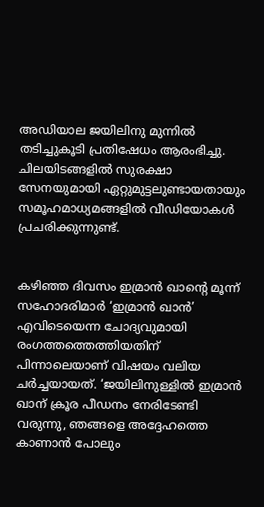അഡിയാല ജയിലിനു മുന്നില്‍ തടിച്ചുകൂടി പ്രതിഷേധം ആരംഭിച്ചു. ചിലയിടങ്ങളില്‍ സുരക്ഷാ സേനയുമായി ഏറ്റുമുട്ടലുണ്ടായതായും സമൂഹമാധ്യമങ്ങളില്‍ വീഡിയോകള്‍ പ്രചരിക്കുന്നുണ്ട്.


കഴിഞ്ഞ ദിവസം ഇമ്രാൻ ഖാന്റെ മൂന്ന് സഹോദരിമാർ ‘ഇമ്രാൻ ഖാൻ’ എവിടെയെന്ന ചോദ്യവുമായി രംഗത്തത്തെത്തിയതിന് പിന്നാലെയാണ് വിഷയം വലിയ ചർച്ചയായത്. ‘ജയിലിനുള്ളില്‍ ഇമ്രാൻ ഖാന് ക്രൂര പീഡനം നേരിടേണ്ടി വരുന്നു, ഞങ്ങളെ അദ്ദേഹത്തെ കാണാൻ പോലും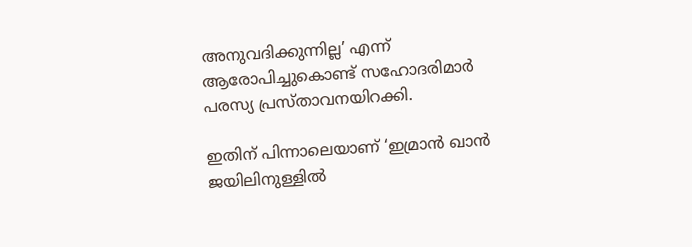അനുവദിക്കുന്നില്ല’ എന്ന് ആരോപിച്ചുകൊണ്ട് സഹോദരിമാർ പരസ്യ പ്രസ്താവനയിറക്കി.

ഇതിന് പിന്നാലെയാണ് ‘ഇമ്രാൻ ഖാൻ ജയിലിനുള്ളില്‍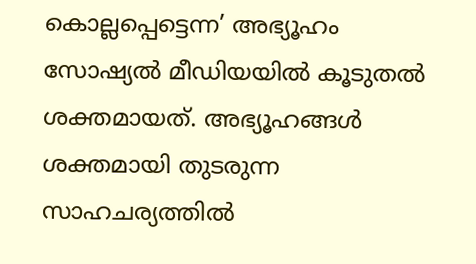കൊല്ലപ്പെട്ടെന്ന’ അഭ്യൂഹം സോഷ്യല്‍ മീഡിയയില്‍ കൂടുതല്‍ ശക്തമായത്. അഭ്യൂഹങ്ങള്‍ ശക്തമായി തുടരുന്ന സാഹചര്യത്തില്‍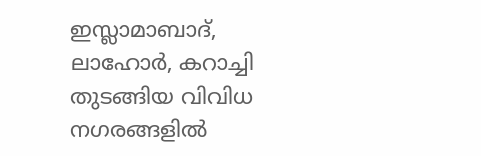ഇസ്ലാമാബാദ്, ലാഹോർ, കറാച്ചി തുടങ്ങിയ വിവിധ നഗരങ്ങളില്‍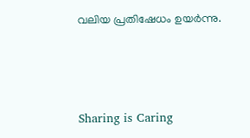വലിയ പ്രതിഷേധം ഉയർന്നു.



Sharing is Caring